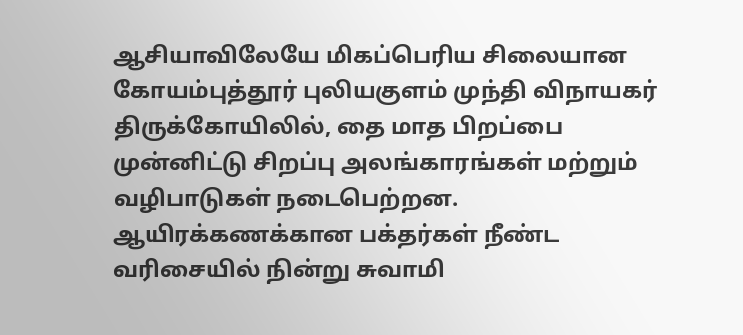ஆசியாவிலேயே மிகப்பெரிய சிலையான கோயம்புத்தூர் புலியகுளம் முந்தி விநாயகர் திருக்கோயிலில், தை மாத பிறப்பை முன்னிட்டு சிறப்பு அலங்காரங்கள் மற்றும் வழிபாடுகள் நடைபெற்றன. ஆயிரக்கணக்கான பக்தர்கள் நீண்ட வரிசையில் நின்று சுவாமி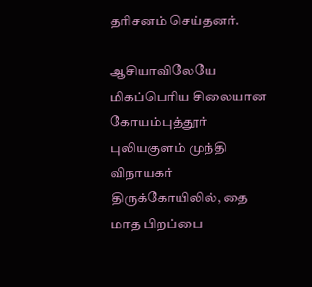தரிசனம் செய்தனர்.

ஆசியாவிலேயே மிகப்பெரிய சிலையான கோயம்புத்தூர் புலியகுளம் முந்தி விநாயகர் திருக்கோயிலில், தை மாத பிறப்பை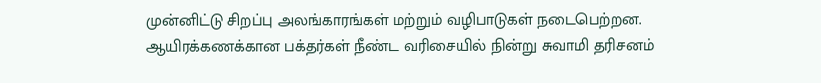முன்னிட்டு சிறப்பு அலங்காரங்கள் மற்றும் வழிபாடுகள் நடைபெற்றன. ஆயிரக்கணக்கான பக்தர்கள் நீண்ட வரிசையில் நின்று சுவாமி தரிசனம்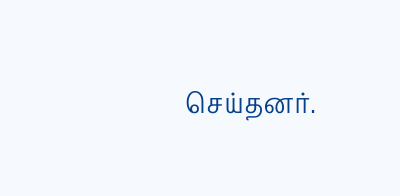செய்தனர்.